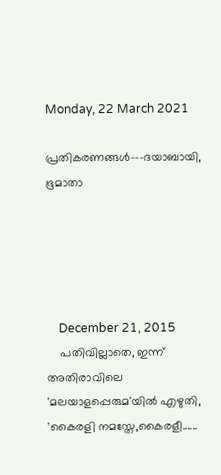Monday, 22 March 2021

പ്രതികരണങ്ങള്‍---ദയാബായി, ഭൂമാതാ





    December 21, 2015
    പതിവില്ലാതെ, ഇന്ന് അതിരാവിലെ 'മലയാളപ്പെരുമ'യില്‍ എഴുതി, 'കൈരളി നമസ്തേ,കൈരളീ......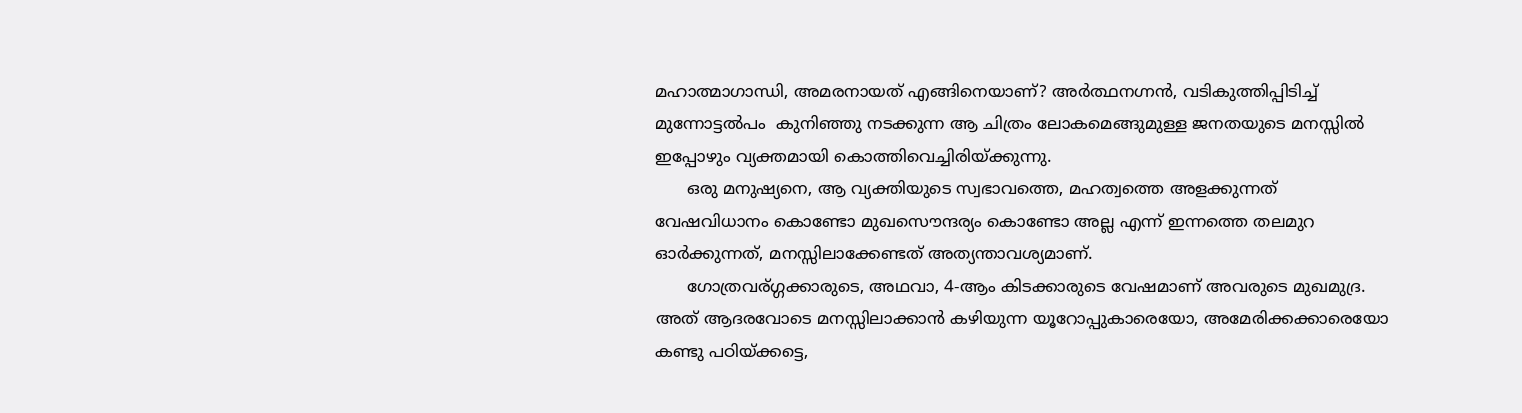മഹാത്മാഗാന്ധി, അമരനായത് എങ്ങിനെയാണ്? അര്‍ത്ഥനഗ്നന്‍, വടികുത്തിപ്പിടിച്ച് മുന്നോട്ടല്‍പം  കുനിഞ്ഞു നടക്കുന്ന ആ ചിത്രം ലോകമെങ്ങുമുള്ള ജനതയുടെ മനസ്സില്‍ ഇപ്പോഴും വ്യക്തമായി കൊത്തിവെച്ചിരിയ്ക്കുന്നു.
      ഒരു മനുഷ്യനെ, ആ വ്യക്തിയുടെ സ്വഭാവത്തെ, മഹത്വത്തെ അളക്കുന്നത് വേഷവിധാനം കൊണ്ടോ മുഖസൌന്ദര്യം കൊണ്ടോ അല്ല എന്ന് ഇന്നത്തെ തലമുറ ഓര്‍ക്കുന്നത്, മനസ്സിലാക്കേണ്ടത് അത്യന്താവശ്യമാണ്.
      ഗോത്രവര്ഗ്ഗക്കാരുടെ, അഥവാ, 4-ആം കിടക്കാരുടെ വേഷമാണ് അവരുടെ മുഖമുദ്ര. അത് ആദരവോടെ മനസ്സിലാക്കാന്‍ കഴിയുന്ന യൂറോപ്പുകാരെയോ, അമേരിക്കക്കാരെയോ കണ്ടു പഠിയ്ക്കട്ടെ,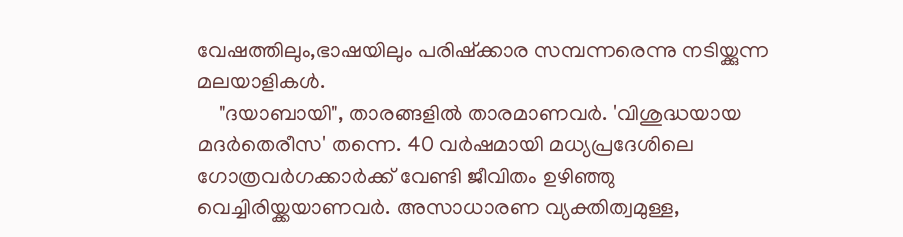വേഷത്തിലും,ഭാഷയിലും പരിഷ്ക്കാര സമ്പന്നരെന്നു നടിയ്ക്കുന്ന മലയാളികള്‍.
    "ദയാബായി", താരങ്ങളില്‍ താരമാണവര്‍. 'വിശുദ്ധയായ മദര്‍തെരീസ' തന്നെ. 40 വര്‍ഷമായി മധ്യപ്രദേശിലെ ഗോത്രവര്‍ഗക്കാര്‍ക്ക് വേണ്ടി ജീവിതം ഉഴിഞ്ഞു വെച്ചിരിയ്ക്കയാണവര്‍. അസാധാരണ വ്യക്തിത്വമുള്ള,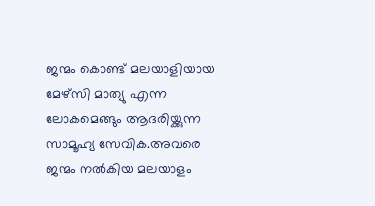ജന്മം കൊണ്ട് മലയാളിയായ മേഴ്സി മാത്യു എന്ന ലോകമെങ്ങും ആദരിയ്ക്കുന്ന സാമൂഹ്യ സേവിക.അവരെ ജന്മം നല്‍കിയ മലയാളം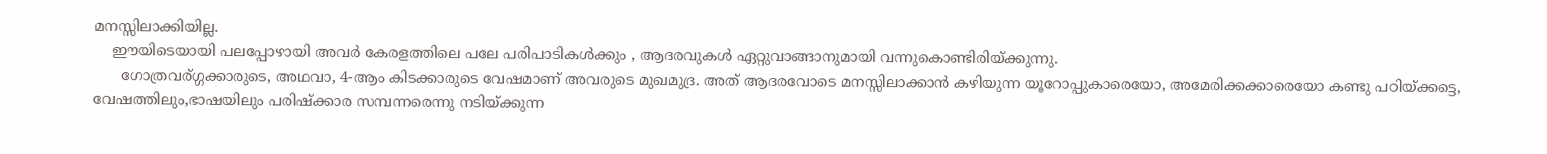മനസ്സിലാക്കിയില്ല.
    ഈയിടെയായി പലപ്പോഴായി അവര്‍ കേരളത്തിലെ പലേ പരിപാടികൾക്കും , ആദരവുകള്‍ ഏറ്റുവാങ്ങാനുമായി വന്നുകൊണ്ടിരിയ്ക്കുന്നു.
      ഗോത്രവര്ഗ്ഗക്കാരുടെ, അഥവാ, 4-ആം കിടക്കാരുടെ വേഷമാണ് അവരുടെ മുഖമുദ്ര. അത് ആദരവോടെ മനസ്സിലാക്കാന്‍ കഴിയുന്ന യൂറോപ്പുകാരെയോ, അമേരിക്കക്കാരെയോ കണ്ടു പഠിയ്ക്കട്ടെ, വേഷത്തിലും,ഭാഷയിലും പരിഷ്ക്കാര സമ്പന്നരെന്നു നടിയ്ക്കുന്ന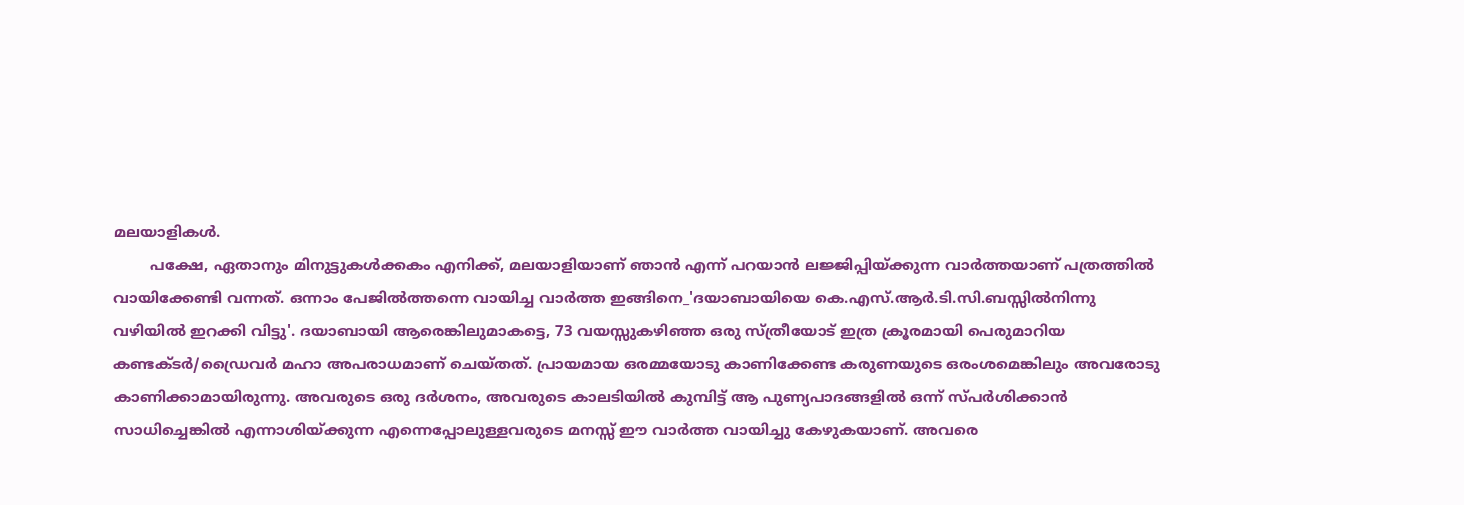മലയാളികള്‍.
        പക്ഷേ, ഏതാനും മിനുട്ടുകള്‍ക്കകം എനിക്ക്, മലയാളിയാണ് ഞാന്‍ എന്ന് പറയാന്‍ ലജ്ജിപ്പിയ്ക്കുന്ന വാര്‍ത്തയാണ് പത്രത്തില്‍ വായിക്കേണ്ടി വന്നത്. ഒന്നാം പേജില്‍ത്തന്നെ വായിച്ച വാര്‍ത്ത ഇങ്ങിനെ_'ദയാബായിയെ കെ.എസ്.ആര്‍.ടി.സി.ബസ്സില്‍നിന്നു വഴിയില്‍ ഇറക്കി വിട്ടു'. ദയാബായി ആരെങ്കിലുമാകട്ടെ, 73 വയസ്സുകഴിഞ്ഞ ഒരു സ്ത്രീയോട് ഇത്ര ക്രൂരമായി പെരുമാറിയ കണ്ടക്ടര്‍/ഡ്രൈവര്‍ മഹാ അപരാധമാണ് ചെയ്തത്. പ്രായമായ ഒരമ്മയോടു കാണിക്കേണ്ട കരുണയുടെ ഒരംശമെങ്കിലും അവരോടു കാണിക്കാമായിരുന്നു. അവരുടെ ഒരു ദര്‍ശനം, അവരുടെ കാലടിയില്‍ കുമ്പിട്ട് ആ പുണ്യപാദങ്ങളില്‍ ഒന്ന് സ്പര്‍ശിക്കാന്‍ സാധിച്ചെങ്കില്‍ എന്നാശിയ്ക്കുന്ന എന്നെപ്പോലുള്ളവരുടെ മനസ്സ് ഈ വാര്‍ത്ത വായിച്ചു കേഴുകയാണ്. അവരെ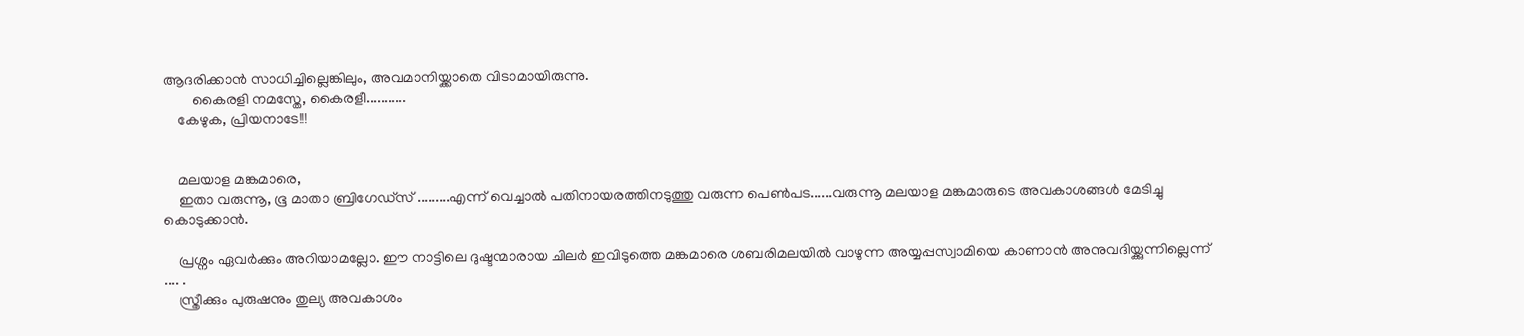ആദരിക്കാന്‍ സാധിച്ചില്ലെങ്കിലും, അവമാനിയ്ക്കാതെ വിടാമായിരുന്നു.
        കൈരളി നമസ്തേ, കൈരളീ...........
    കേഴുക, പ്രിയനാടേ!!!


    മലയാള മങ്കമാരെ,
    ഇതാ വരുന്നൂ, ഭൂ മാതാ ബ്രിഗേഡ്സ് .........എന്ന് വെച്ചാൽ പതിനായരത്തിനടുത്തു വരുന്ന പെൺപട......വരുന്നൂ മലയാള മങ്കമാരുടെ അവകാശങ്ങൾ മേടിച്ചു കൊടുക്കാൻ.

    പ്രശ്നം ഏവർക്കും അറിയാമല്ലോ. ഈ നാട്ടിലെ ദുഷ്ടന്മാരായ ചിലർ ഇവിടുത്തെ മങ്കമാരെ ശബരിമലയിൽ വാഴുന്ന അയ്യപ്പസ്വാമിയെ കാണാൻ അനുവദിയ്ക്കുന്നില്ലെന്ന് .... .
    സ്ത്രീക്കും പുരുഷനും തുല്യ അവകാശം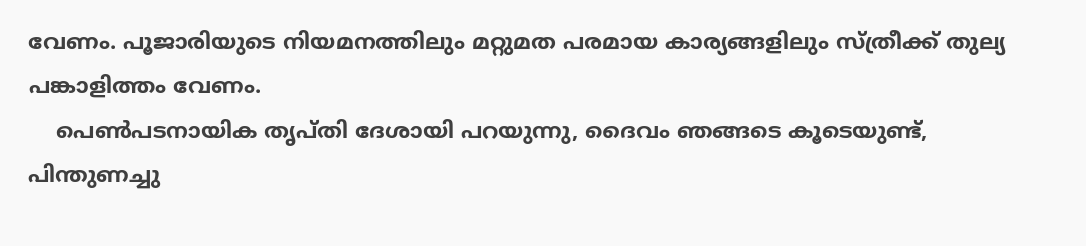വേണം. പൂജാരിയുടെ നിയമനത്തിലും മറ്റുമത പരമായ കാര്യങ്ങളിലും സ്ത്രീക്ക് തുല്യ പങ്കാളിത്തം വേണം.
    പെൺപടനായിക തൃപ്തി ദേശായി പറയുന്നു, ദൈവം ഞങ്ങടെ കൂടെയുണ്ട്, പിന്തുണച്ചു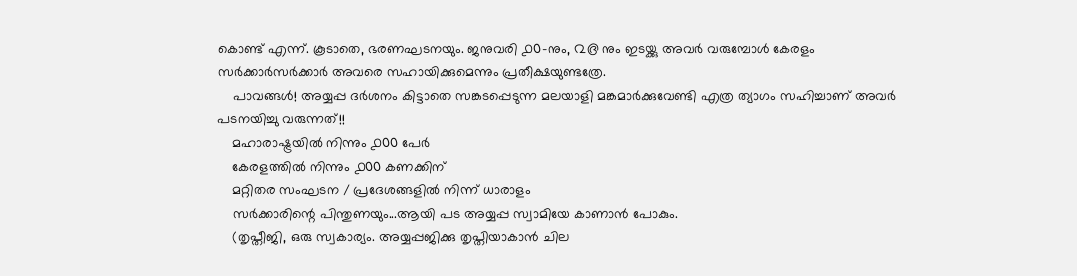കൊണ്ട് എന്ന്. കൂടാതെ, ഭരണഘടനയും. ജനുവരി ൧൦-നും, ൨൫ നും ഇടയ്ക്കു അവർ വരുമ്പോൾ കേരളം സർക്കാർസർക്കാർ അവരെ സഹായിക്കുമെന്നും പ്രതീക്ഷയുണ്ടത്രേ.
    പാവങ്ങൾ! അയ്യപ്പ ദർശനം കിട്ടാതെ സങ്കടപ്പെടുന്ന മലയാളി മങ്കമാർക്കുവേണ്ടി എത്ര ത്യാഗം സഹിച്ചാണ് അവർ പടനയിച്ചു വരുന്നത്!!
    മഹാരാഷ്ട്രയിൽ നിന്നും ൧൦൦ പേർ
    കേരളത്തിൽ നിന്നും ൧൦൦ കണക്കിന്
    മറ്റിതര സംഘടന / പ്രദേശങ്ങളിൽ നിന്ന് ധാരാളം
    സർക്കാരിന്റെ പിന്തുണയും...ആയി പട അയ്യപ്പ സ്വാമിയേ കാണാൻ പോകും.
    (തൃപ്തീജി, ഒരു സ്വകാര്യം. അയ്യപ്പജിക്കു തൃപ്തിയാകാൻ ചില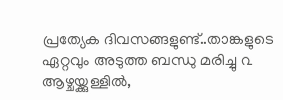പ്രത്യേക ദിവസങ്ങളുണ്ട്..താങ്കളുടെ ഏറ്റവും അടുത്ത ബന്ധു മരിച്ചു ൨ ആഴ്ചയ്ക്കുള്ളിൽ,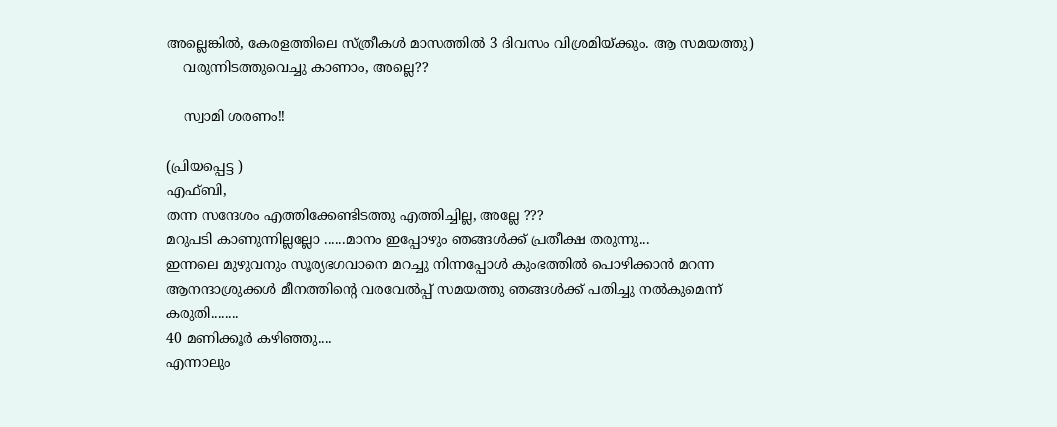അല്ലെങ്കിൽ, കേരളത്തിലെ സ്ത്രീകൾ മാസത്തിൽ 3 ദിവസം വിശ്രമിയ്ക്കും. ആ സമയത്തു)
    വരുന്നിടത്തുവെച്ചു കാണാം, അല്ലെ??

    സ്വാമി ശരണം!!

(പ്രിയപ്പെട്ട )
എഫ്‌ബി,
തന്ന സന്ദേശം എത്തിക്കേണ്ടിടത്തു എത്തിച്ചില്ല, അല്ലേ ???
മറുപടി കാണുന്നില്ലല്ലോ ......മാനം ഇപ്പോഴും ഞങ്ങൾക്ക് പ്രതീക്ഷ തരുന്നു...
ഇന്നലെ മുഴുവനും സൂര്യഭഗവാനെ മറച്ചു നിന്നപ്പോൾ കുംഭത്തിൽ പൊഴിക്കാൻ മറന്ന ആനന്ദാശ്രുക്കൾ മീനത്തിന്റെ വരവേൽപ്പ് സമയത്തു ഞങ്ങൾക്ക് പതിച്ചു നൽകുമെന്ന് കരുതി........
40 മണിക്കൂർ കഴിഞ്ഞു....
എന്നാലും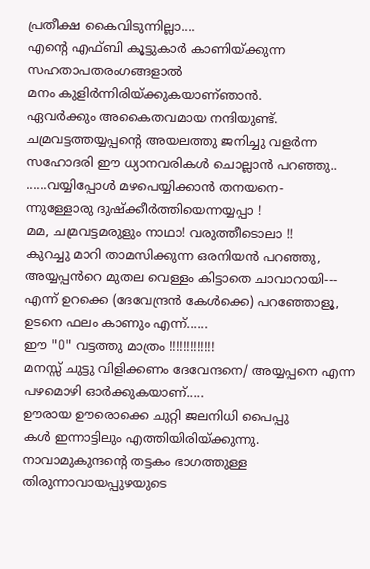പ്രതീക്ഷ കൈവിടുന്നില്ലാ....
എന്റെ എഫ്ബി കൂട്ടുകാർ കാണിയ്ക്കുന്ന സഹതാപതരംഗങ്ങളാൽ
മനം കുളിർന്നിരിയ്ക്കുകയാണ്ഞാൻ.
ഏവർക്കും അകൈതവമായ നന്ദിയുണ്ട്.
ചമ്രവട്ടത്തയ്യപ്പന്റെ അയലത്തു ജനിച്ചു വളർന്ന സഹോദരി ഈ ധ്യാനവരികൾ ചൊല്ലാൻ പറഞ്ഞു..
......വയ്യിപ്പോൾ മഴപെയ്യിക്കാൻ തനയനെ-
ന്നുള്ളോരു ദുഷ്ക്കീർത്തിയെന്നയ്യപ്പാ !
മമ, ചമ്രവട്ടമരുളും നാഥാ! വരുത്തീടൊലാ !!
കുറച്ചു മാറി താമസിക്കുന്ന ഒരനിയൻ പറഞ്ഞു,
അയ്യപ്പൻറെ മുതല വെള്ളം കിട്ടാതെ ചാവാറായി---
എന്ന് ഉറക്കെ (ദേവേന്ദ്രൻ കേൾക്കെ) പറഞ്ഞോളൂ, ഉടനെ ഫലം കാണും എന്ന്......
ഈ "O" വട്ടത്തു മാത്രം !!!!!!!!!!!!!
മനസ്സ് ചുട്ടു വിളിക്കണം ദേവേന്ദനെ/ അയ്യപ്പനെ എന്ന പഴമൊഴി ഓർക്കുകയാണ്.....
ഊരായ ഊരൊക്കെ ചുറ്റി ജലനിധി പൈപ്പു
കൾ ഇന്നാട്ടിലും എത്തിയിരിയ്ക്കുന്നു. നാവാമുകുന്ദന്റെ തട്ടകം ഭാഗത്തുള്ള തിരുന്നാവായപ്പുഴയുടെ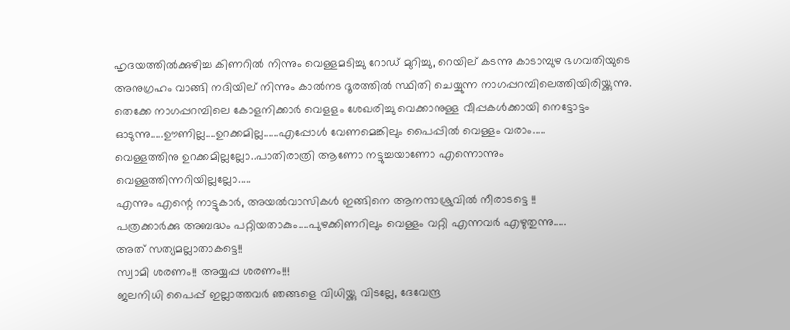ഹൃദയത്തിൽക്കുഴിച്ച കിണറിൽ നിന്നും വെള്ളമടിച്ചു റോഡ് മുറിച്ചു, റെയില് കടന്നു കാടാമ്പുഴ ഭഗവതിയുടെ അനുഗ്രഹം വാങ്ങി നദിയില് നിന്നും കാൽനട ദൂരത്തിൽ സ്ഥിതി ചെയ്യുന്ന നാഗപ്പറമ്പിലെത്തിയിരിയ്ക്കുന്നു. തെക്കേ നാഗപ്പറമ്പിലെ കോളനിക്കാർ വെളളം ശേഖരിച്ചു വെക്കാനുള്ള വീപ്പകൾക്കായി നെട്ടോട്ടം ഓടുന്നു.....ഊണില്ല....ഉറക്കമില്ല......എപ്പോൾ വേണമെങ്കിലും പൈപ്പിൽ വെള്ളം വരാം.....
വെള്ളത്തിനു ഉറക്കമില്ലല്ലോ..പാതിരാത്രി ആണോ നട്ടുച്ചയാണോ എന്നൊന്നും വെള്ളത്തിന്നറിയില്ലല്ലോ.....
എന്നും എന്റെ നാട്ടുകാർ, അയൽവാസികൾ ഇങ്ങിനെ ആനന്ദാശ്രുവിൽ നീരാടട്ടെ !!
പത്രക്കാർക്കു അബദ്ധം പറ്റിയതാകും....പുഴക്കിണറിലും വെള്ളം വറ്റി എന്നവർ എഴുതുന്നു.....
അത് സത്യമല്ലാതാകട്ടെ!!
സ്വാമി ശരണം!! അയ്യപ്പ ശരണം!!!
ജലനിധി പൈപ്പ് ഇല്ലാത്തവർ ഞങ്ങളെ വിധിയ്ക്കു വിടല്ലേ, ദേവേന്ദ്ര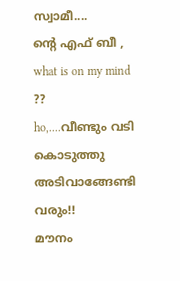സ്വാമീ....
ന്റെ എഫ് ബീ ,
what is on my mind ??
ho,....വീണ്ടും വടി കൊടുത്തു അടിവാങ്ങേണ്ടി വരും!!
മൗനം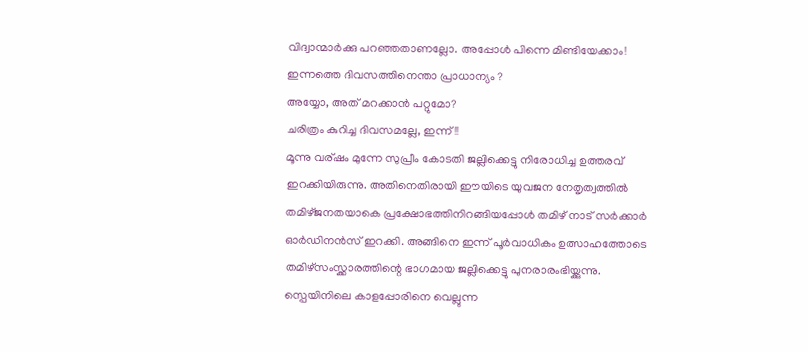വിദ്വാന്മാർക്കു പറഞ്ഞതാണല്ലോ. അപ്പോൾ പിന്നെ മിണ്ടിയേക്കാം!
ഇന്നത്തെ ദിവസത്തിനെന്താ പ്രാധാന്യം ?
അയ്യോ, അത് മറക്കാൻ പറ്റുമോ?
ചരിത്രം കുറിച്ച ദിവസമല്ലേ, ഇന്ന്!!
മൂന്നു വര്ഷം മുന്നേ സുപ്രീം കോടതി ജല്ലിക്കെട്ടു നിരോധിച്ച ഉത്തരവ് ഇറക്കിയിരുന്നു. അതിനെതിരായി ഈയിടെ യുവജന നേതൃത്വത്തിൽ തമിഴ്‌ജനതയാകെ പ്രക്ഷോഭത്തിനിറങ്ങിയപ്പോൾ തമിഴ് നാട് സർക്കാർ ഓർഡിനൻസ് ഇറക്കി. അങ്ങിനെ ഇന്ന് പൂർവാധികം ഉത്സാഹത്തോടെ തമിഴ്‌സംസ്ക്കാരത്തിന്റെ ഭാഗമായ ജല്ലിക്കെട്ടു പുനരാരംഭിയ്ക്കുന്നു.
സ്പെയിനിലെ കാളപ്പോരിനെ വെല്ലുന്ന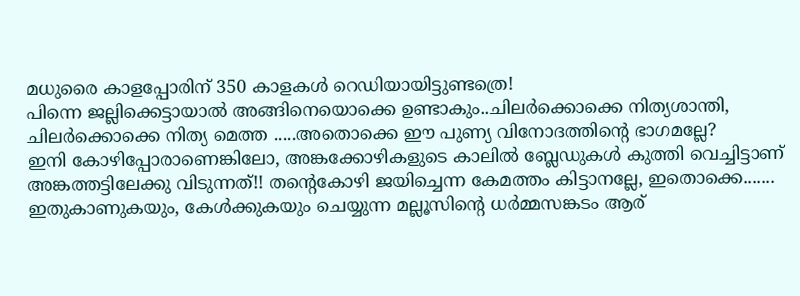മധുരൈ കാളപ്പോരിന് 350 കാളകൾ റെഡിയായിട്ടുണ്ടത്രെ!
പിന്നെ ജല്ലിക്കെട്ടായാൽ അങ്ങിനെയൊക്കെ ഉണ്ടാകും..ചിലർക്കൊക്കെ നിത്യശാന്തി, ചിലർക്കൊക്കെ നിത്യ മെത്ത .....അതൊക്കെ ഈ പുണ്യ വിനോദത്തിന്റെ ഭാഗമല്ലേ?
ഇനി കോഴിപ്പോരാണെങ്കിലോ, അങ്കക്കോഴികളുടെ കാലിൽ ബ്ലേഡുകൾ കുത്തി വെച്ചിട്ടാണ് അങ്കത്തട്ടിലേക്കു വിടുന്നത്!! തന്റെകോഴി ജയിച്ചെന്ന കേമത്തം കിട്ടാനല്ലേ, ഇതൊക്കെ.......
ഇതുകാണുകയും, കേൾക്കുകയും ചെയ്യുന്ന മല്ലൂസിന്റെ ധർമ്മസങ്കടം ആര്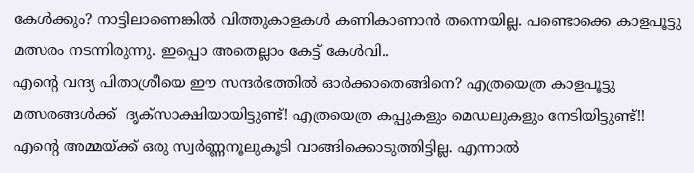കേൾക്കും? നാട്ടിലാണെങ്കില്‍ വിത്തുകാളകൾ കണികാണാന്‍ തന്നെയില്ല. പണ്ടൊക്കെ കാളപൂട്ടു മത്സരം നടന്നിരുന്നു. ഇപ്പൊ അതെല്ലാം കേട്ട് കേൾവി..
എന്റെ വന്ദ്യ പിതാശ്രീയെ ഈ സന്ദർഭത്തിൽ ഓർക്കാതെങ്ങിനെ? എത്രയെത്ര കാളപൂട്ടു മത്സരങ്ങൾക്ക്  ദൃക്‌സാക്ഷിയായിട്ടുണ്ട്! എത്രയെത്ര കപ്പുകളും മെഡലുകളും നേടിയിട്ടുണ്ട്!!
എന്റെ അമ്മയ്ക്ക് ഒരു സ്വർണ്ണനൂലുകൂടി വാങ്ങിക്കൊടുത്തിട്ടില്ല. എന്നാൽ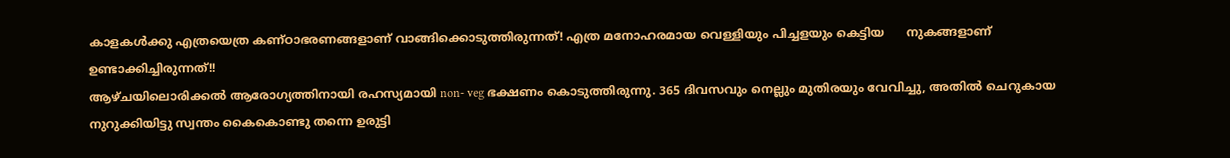കാളകൾക്കു എത്രയെത്ര കണ്ഠാഭരണങ്ങളാണ് വാങ്ങിക്കൊടുത്തിരുന്നത്! എത്ര മനോഹരമായ വെള്ളിയും പിച്ചളയും കെട്ടിയ      നുകങ്ങളാണ് ഉണ്ടാക്കിച്ചിരുന്നത്!!
ആഴ്‌ചയിലൊരിക്കൽ ആരോഗ്യത്തിനായി രഹസ്യമായി non- veg ഭക്ഷണം കൊടുത്തിരുന്നു. 365 ദിവസവും നെല്ലും മുതിരയും വേവിച്ചു, അതിൽ ചെറുകായ നുറുക്കിയിട്ടു സ്വന്തം കൈകൊണ്ടു തന്നെ ഉരുട്ടി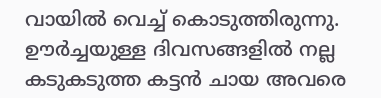വായിൽ വെച്ച് കൊടുത്തിരുന്നു. ഊർച്ചയുള്ള ദിവസങ്ങളിൽ നല്ല കടുകടുത്ത കട്ടൻ ചായ അവരെ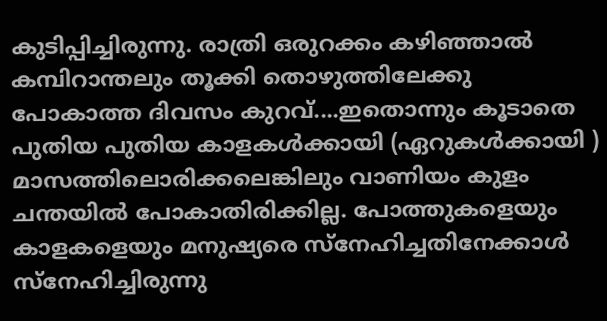കുടിപ്പിച്ചിരുന്നു. രാത്രി ഒരുറക്കം കഴിഞ്ഞാൽ കമ്പിറാന്തലും തൂക്കി തൊഴുത്തിലേക്കു പോകാത്ത ദിവസം കുറവ്....ഇതൊന്നും കൂടാതെ പുതിയ പുതിയ കാളകൾക്കായി (ഏറുകൾക്കായി ) മാസത്തിലൊരിക്കലെങ്കിലും വാണിയം കുളം ചന്തയിൽ പോകാതിരിക്കില്ല. പോത്തുകളെയും കാളകളെയും മനുഷ്യരെ സ്നേഹിച്ചതിനേക്കാൾ സ്നേഹിച്ചിരുന്നു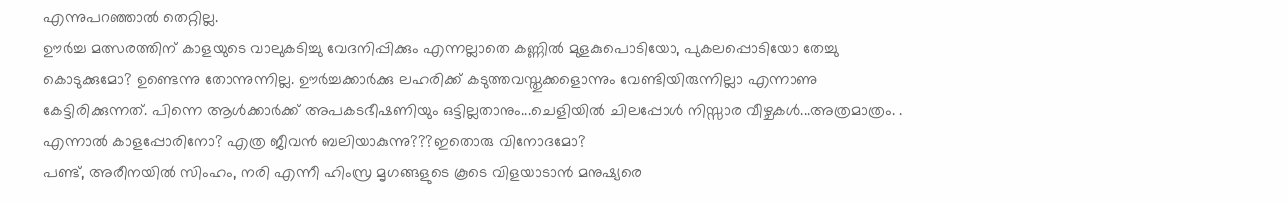എന്നുപറഞ്ഞാൽ തെറ്റില്ല.
ഊർച്ച മത്സരത്തിന് കാളയുടെ വാലുകടിച്ചു വേദനിപ്പിക്കും എന്നല്ലാതെ കണ്ണിൽ മുളകുപൊടിയോ, പുകലപ്പൊടിയോ തേച്ചു കൊടുക്കുമോ? ഉണ്ടെന്നു തോന്നുന്നില്ല. ഊർച്ചക്കാർക്കു ലഹരിക്ക്‌ കടുത്തവസ്തുക്കളൊന്നും വേണ്ടിയിരുന്നില്ലാ എന്നാണു കേട്ടിരിക്കുന്നത്. പിന്നെ ആൾക്കാർക്ക് അപകടഭീഷണിയും ഒട്ടില്ലതാനും...ചെളിയിൽ ചിലപ്പോൾ നിസ്സാര വീഴ്ചകൾ...അത്രമാത്രം. .
എന്നാൽ കാളപ്പോരിനോ? എത്ര ജീവൻ ബലിയാകുന്നു???ഇതൊരു വിനോദമോ?
പണ്ട്, അരീനയിൽ സിംഹം, നരി എന്നീ ഹിംസ്ര മൃഗങ്ങളുടെ കൂടെ വിളയാടാൻ മനുഷ്യരെ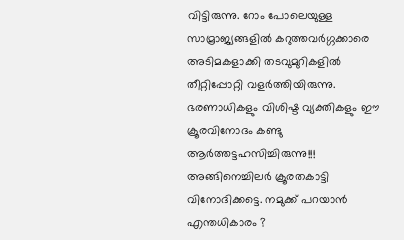വിട്ടിരുന്നു. റോം പോലെയുള്ള സാമ്രാജ്യങ്ങളിൽ കറുത്തവർഗ്ഗക്കാരെ അടിമകളാക്കി തടവുമുറികളിൽ തീറ്റിപ്പോറ്റി വളർത്തിയിരുന്നു. ഭരണാധികളും വിശിഷ്ട വ്യക്തികളും ഈ ക്രൂരവിനോദം കണ്ടു ആർത്തട്ടഹസിച്ചിരുന്നു!!!
അങ്ങിനെച്ചിലർ ക്രൂരതകാട്ടി വിനോദിക്കട്ടെ. നമുക്ക് പറയാൻ എന്തധികാരം ?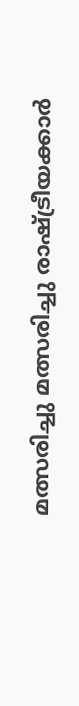മത്സരിച്ചു മത്സരിച്ചു രാഷ്ട്രീയക്കാർ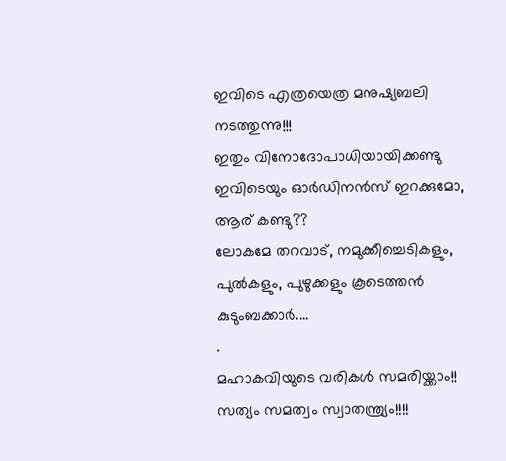ഇവിടെ എത്രയെത്ര മനുഷ്യബലി നടത്തുന്നു!!!
ഇതും വിനോദോപാധിയായിക്കണ്ടു ഇവിടെയും ഓർഡിനൻസ് ഇറക്കുമോ, ആര് കണ്ടു??
ലോകമേ തറവാട്, നമുക്കീച്ചെടികളും,
പുൽകളും, പുഴുക്കളും കൂടെത്തൻ കുടുംബക്കാർ....
.
മഹാകവിയുടെ വരികൾ സമരിയ്ക്കാം!!
സത്യം സമത്വം സ്വാതന്ത്ര്യം!!!!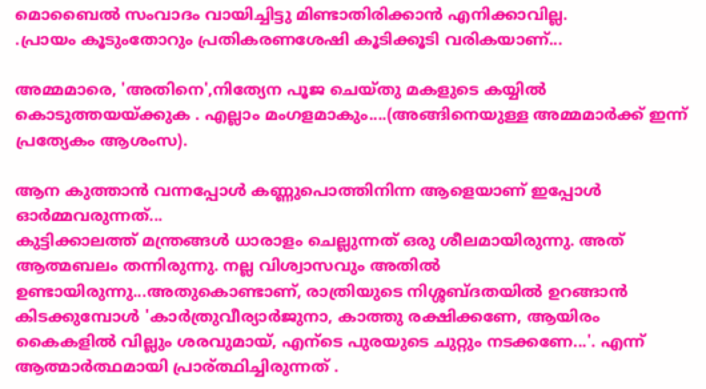മൊബൈൽ സംവാദം വായിച്ചിട്ടു മിണ്ടാതിരിക്കാൻ എനിക്കാവില്ല.
.പ്രായം കൂടുംതോറും പ്രതികരണശേഷി കൂടിക്കൂടി വരികയാണ്...

അമ്മമാരെ, 'അതിനെ',നിത്യേന പൂജ ചെയ്തു മകളുടെ കയ്യിൽ കൊടുത്തയയ്ക്കുക . എല്ലാം മംഗളമാകും....(അങ്ങിനെയുള്ള അമ്മമാർക്ക് ഇന്ന് പ്രത്യേകം ആശംസ).

ആന കുത്താൻ വന്നപ്പോൾ കണ്ണുപൊത്തിനിന്ന ആളെയാണ് ഇപ്പോൾ ഓർമ്മവരുന്നത്...
കുട്ടിക്കാലത്ത് മന്ത്രങ്ങൾ ധാരാളം ചെല്ലുന്നത് ഒരു ശീലമായിരുന്നു. അത് ആത്മബലം തന്നിരുന്നു. നല്ല വിശ്വാസവും അതിൽ ഉണ്ടായിരുന്നു...അതുകൊണ്ടാണ്, രാത്രിയുടെ നിശ്ശബ്ദതയിൽ ഉറങ്ങാൻ കിടക്കുമ്പോൾ 'കാർത്രുവീര്യാർജുനാ, കാത്തു രക്ഷിക്കണേ, ആയിരം കൈകളിൽ വില്ലും ശരവുമായ്, എന്ടെ പുരയുടെ ചുറ്റും നടക്കണേ...'. എന്ന് ആത്മാര്‍ത്ഥമായി പ്രാര്ത്ഥിച്ചിരുന്നത്‌ .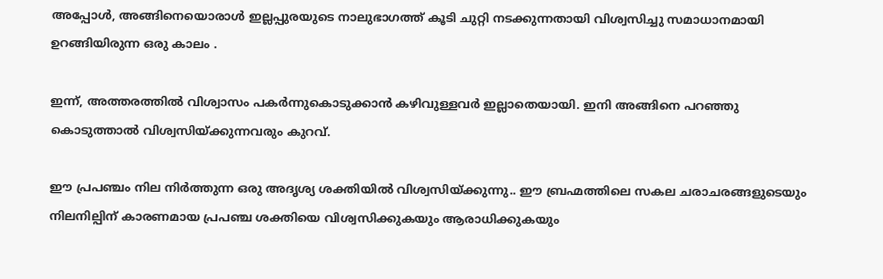അപ്പോള്‍, അങ്ങിനെയൊരാള്‍ ഇല്ലപ്പുരയുടെ നാലുഭാഗത്ത്‌ കൂടി ചുറ്റി നടക്കുന്നതായി വിശ്വസിച്ചു സമാധാനമായി ഉറങ്ങിയിരുന്ന ഒരു കാലം .

ഇന്ന്, അത്തരത്തിൽ വിശ്വാസം പകർന്നുകൊടുക്കാന്‍ കഴിവുള്ളവര്‍ ഇല്ലാതെയായി. ഇനി അങ്ങിനെ പറഞ്ഞു കൊടുത്താല്‍ വിശ്വസിയ്ക്കുന്നവരും കുറവ്.

ഈ പ്രപഞ്ചം നില നിർത്തുന്ന ഒരു അദൃശ്യ ശക്തിയില്‍ വിശ്വസിയ്ക്കുന്നു.. ഈ ബ്രഹ്മത്തിലെ സകല ചരാചരങ്ങളുടെയും നിലനില്പിന് കാരണമായ പ്രപഞ്ച ശക്തിയെ വിശ്വസിക്കുകയും ആരാധിക്കുകയും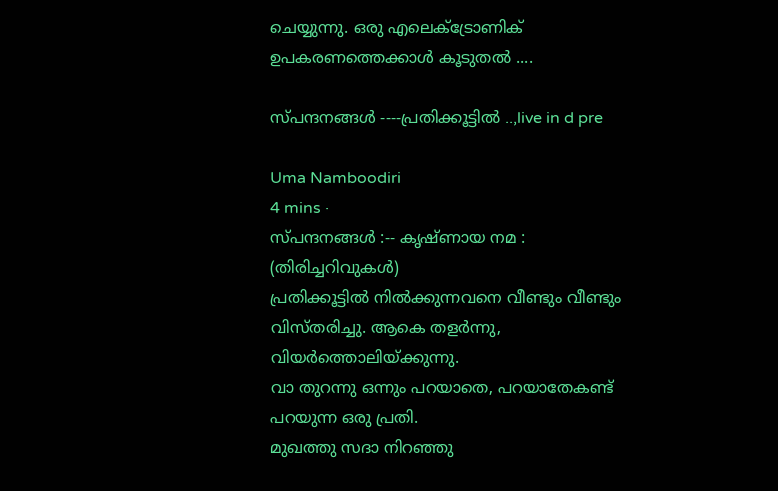ചെയ്യുന്നു. ഒരു എലെക്ട്രോണിക് ഉപകരണത്തെക്കാള്‍ കൂടുതല്‍ ....

സ്പന്ദനങ്ങള്‍ ----പ്രതിക്കൂട്ടില്‍ ..,live in d pre

Uma Namboodiri
4 mins ·
സ്പന്ദനങ്ങൾ :-- കൃഷ്ണായ നമ :
(തിരിച്ചറിവുകൾ)
പ്രതിക്കൂട്ടിൽ നിൽക്കുന്നവനെ വീണ്ടും വീണ്ടും വിസ്തരിച്ചു. ആകെ തളർന്നു, വിയർത്തൊലിയ്ക്കുന്നു.
വാ തുറന്നു ഒന്നും പറയാതെ, പറയാതേകണ്ട് പറയുന്ന ഒരു പ്രതി.
മുഖത്തു സദാ നിറഞ്ഞു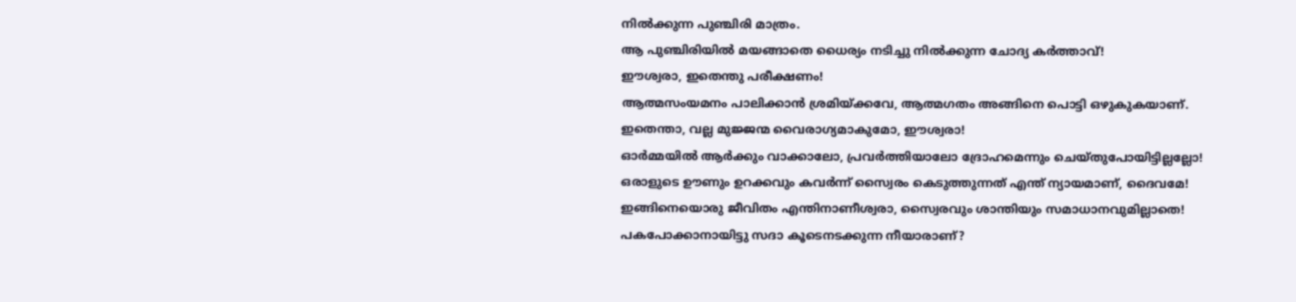നിൽക്കുന്ന പുഞ്ചിരി മാത്രം.
ആ പുഞ്ചിരിയിൽ മയങ്ങാതെ ധൈര്യം നടിച്ചു നിൽക്കുന്ന ചോദ്യ കർത്താവ്!
ഈശ്വരാ, ഇതെന്തു പരീക്ഷണം!
ആത്മസംയമനം പാലിക്കാൻ ശ്രമിയ്ക്കവേ, ആത്മഗതം അങ്ങിനെ പൊട്ടി ഒഴുകുകയാണ്.
ഇതെന്താ, വല്ല മുജ്ജന്മ വൈരാഗ്യമാകുമോ, ഈശ്വരാ!
ഓർമ്മയിൽ ആർക്കും വാക്കാലോ, പ്രവർത്തിയാലോ ദ്രോഹമെന്നും ചെയ്തുപോയിട്ടില്ലല്ലോ!
ഒരാളുടെ ഊണും ഉറക്കവും കവർന്ന് സ്വൈരം കെടുത്തുന്നത് എന്ത് ന്യായമാണ്, ദൈവമേ!
ഇങ്ങിനെയൊരു ജീവിതം എന്തിനാണീശ്വരാ, സ്വൈരവും ശാന്തിയും സമാധാനവുമില്ലാതെ!
പകപോക്കാനായിട്ടു സദാ കൂടെനടക്കുന്ന നീയാരാണ്?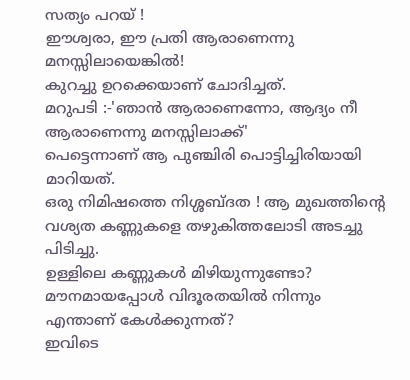സത്യം പറയ് !
ഈശ്വരാ, ഈ പ്രതി ആരാണെന്നു മനസ്സിലായെങ്കിൽ!
കുറച്ചു ഉറക്കെയാണ് ചോദിച്ചത്.
മറുപടി :-'ഞാൻ ആരാണെന്നോ, ആദ്യം നീ ആരാണെന്നു മനസ്സിലാക്ക്'
പെട്ടെന്നാണ് ആ പുഞ്ചിരി പൊട്ടിച്ചിരിയായി മാറിയത്.
ഒരു നിമിഷത്തെ നിശ്ശബ്ദത ! ആ മുഖത്തിന്റെ വശ്യത കണ്ണുകളെ തഴുകിത്തലോടി അടച്ചു പിടിച്ചു.
ഉള്ളിലെ കണ്ണുകൾ മിഴിയുന്നുണ്ടോ?
മൗനമായപ്പോൾ വിദൂരതയിൽ നിന്നും എന്താണ് കേൾക്കുന്നത്?
ഇവിടെ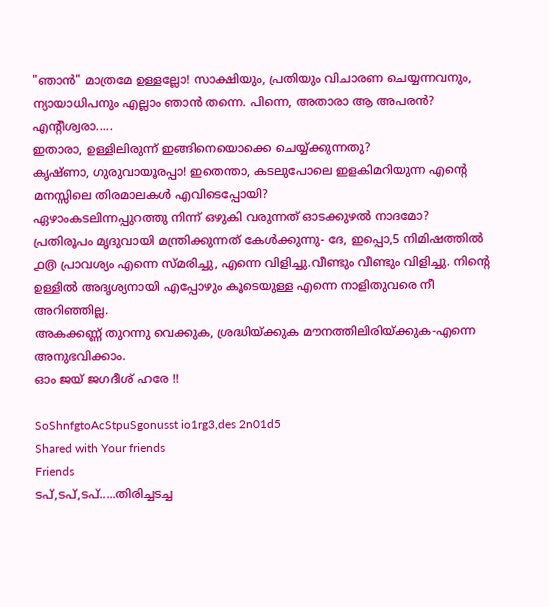"ഞാൻ" മാത്രമേ ഉള്ളല്ലോ! സാക്ഷിയും, പ്രതിയും വിചാരണ ചെയ്യന്നവനും, ന്യായാധിപനും എല്ലാം ഞാൻ തന്നെ. പിന്നെ, അതാരാ ആ അപരൻ?
എന്റീശ്വരാ.....
ഇതാരാ, ഉള്ളിലിരുന്ന് ഇങ്ങിനെയൊക്കെ ചെയ്യ്ക്കുന്നതു?
കൃഷ്ണാ, ഗുരുവായൂരപ്പാ! ഇതെന്താ, കടലുപോലെ ഇളകിമറിയുന്ന എന്റെ മനസ്സിലെ തിരമാലകൾ എവിടെപ്പോയി?
ഏഴാംകടലിന്നപ്പുറത്തു നിന്ന് ഒഴുകി വരുന്നത് ഓടക്കുഴൽ നാദമോ?
പ്രതിരൂപം മൃദുവായി മന്ത്രിക്കുന്നത് കേൾക്കുന്നു- ദേ, ഇപ്പൊ,5 നിമിഷത്തിൽ ൧൫ പ്രാവശ്യം എന്നെ സ്മരിച്ചു, എന്നെ വിളിച്ചു.വീണ്ടും വീണ്ടും വിളിച്ചു. നിന്റെ ഉള്ളിൽ അദൃശ്യനായി എപ്പോഴും കൂടെയുള്ള എന്നെ നാളിതുവരെ നീ അറിഞ്ഞില്ല.
അകക്കണ്ണ് തുറന്നു വെക്കുക, ശ്രദ്ധിയ്ക്കുക മൗനത്തിലിരിയ്ക്കുക-എന്നെ അനുഭവിക്കാം.
ഓം ജയ് ജഗദീശ് ഹരേ !!

SoShnfgtoAcStpuSgonusst io1rg3,des 2n01d5
Shared with Your friends
Friends
ടപ്,ടപ്,ടപ്.....തിരിച്ചടച്ച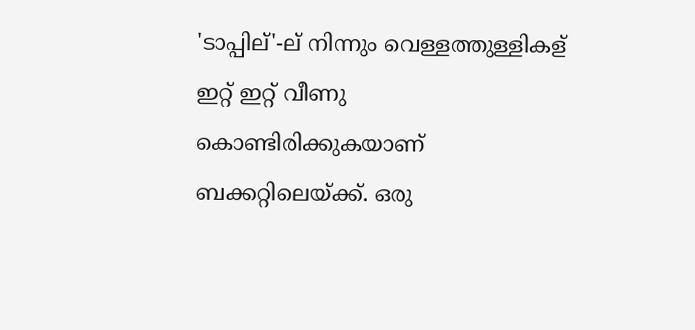'ടാപ്പില്'-ല് നിന്നും വെള്ളത്തുള്ളികള് ഇറ്റ് ഇറ്റ് വീണു കൊണ്ടിരിക്കുകയാണ് ബക്കറ്റിലെയ്ക്ക്. ഒരു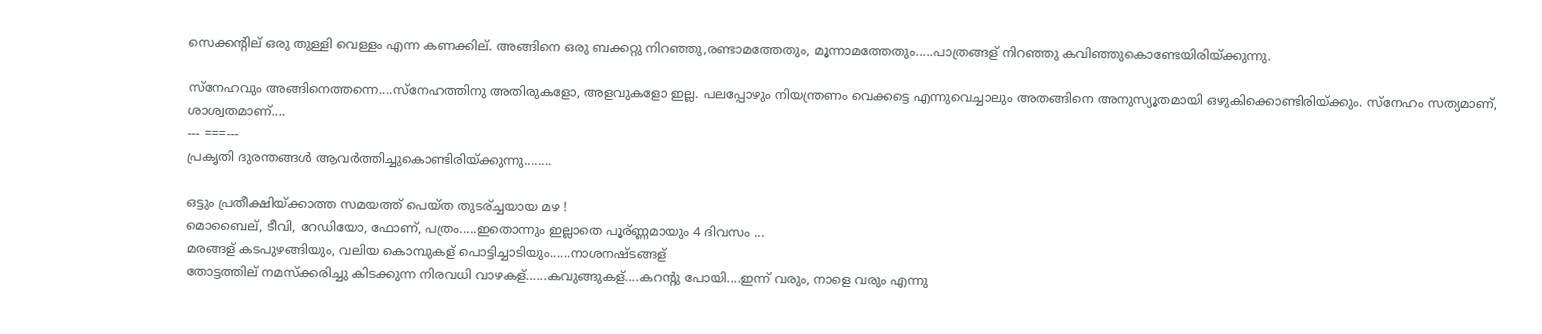സെക്കന്റില് ഒരു തുള്ളി വെള്ളം എന്ന കണക്കില്. അങ്ങിനെ ഒരു ബക്കറ്റു നിറഞ്ഞു,രണ്ടാമത്തേതും, മൂന്നാമത്തേതും.....പാത്രങ്ങള് നിറഞ്ഞു കവിഞ്ഞുകൊണ്ടേയിരിയ്ക്കുന്നു.

സ്നേഹവും അങ്ങിനെത്തന്നെ....സ്നേഹത്തിനു അതിരുകളോ, അളവുകളോ ഇല്ല. പലപ്പോഴും നിയന്ത്രണം വെക്കട്ടെ എന്നുവെച്ചാലും അതങ്ങിനെ അനുസ്യൂതമായി ഒഴുകിക്കൊണ്ടിരിയ്ക്കും. സ്നേഹം സത്യമാണ്, ശാശ്വതമാണ്....
--- ===---
പ്രകൃതി ദുരന്തങ്ങൾ ആവർത്തിച്ചുകൊണ്ടിരിയ്ക്കുന്നു........

ഒട്ടും പ്രതീക്ഷിയ്ക്കാത്ത സമയത്ത് പെയ്ത തുടര്ച്ചയായ മഴ !
മൊബൈല്, ടീവി, റേഡിയോ, ഫോണ്, പത്രം.....ഇതൊന്നും ഇല്ലാതെ പൂര്ണ്ണമായും 4 ദിവസം ...
മരങ്ങള് കടപുഴങ്ങിയും, വലിയ കൊമ്പുകള് പൊട്ടിച്ചാടിയും......നാശനഷ്ടങ്ങള്
തോട്ടത്തില് നമസ്ക്കരിച്ചു കിടക്കുന്ന നിരവധി വാഴകള്......കവുങ്ങുകള്....കറന്റു പോയി....ഇന്ന് വരും, നാളെ വരും എന്നു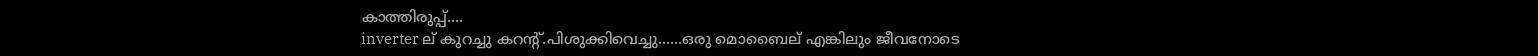കാത്തിരുപ്പ്....
inverter ല് കുറച്ചു കറന്റ്.പിശുക്കിവെച്ചു......ഒരു മൊബൈല് എങ്കിലും ജീവനോടെ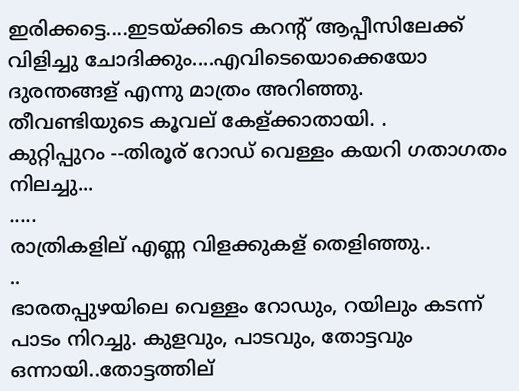ഇരിക്കട്ടെ....ഇടയ്ക്കിടെ കറന്റ് ആപ്പീസിലേക്ക് വിളിച്ചു ചോദിക്കും....എവിടെയൊക്കെയോ ദുരന്തങ്ങള് എന്നു മാത്രം അറിഞ്ഞു.
തീവണ്ടിയുടെ കൂവല് കേള്ക്കാതായി. .
കുറ്റിപ്പുറം --തിരൂര് റോഡ്‌ വെള്ളം കയറി ഗതാഗതം നിലച്ചു...
.....
രാത്രികളില് എണ്ണ വിളക്കുകള് തെളിഞ്ഞു..
..
ഭാരതപ്പുഴയിലെ വെള്ളം റോഡും, റയിലും കടന്ന് പാടം നിറച്ചു. കുളവും, പാടവും, തോട്ടവും ഒന്നായി..തോട്ടത്തില്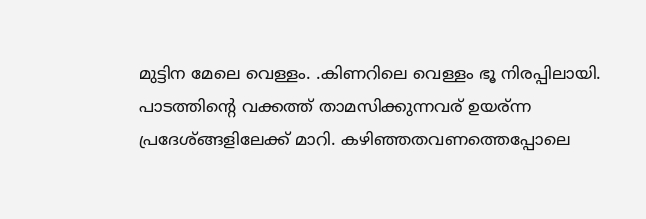മുട്ടിന മേലെ വെള്ളം. .കിണറിലെ വെള്ളം ഭൂ നിരപ്പിലായി.
പാടത്തിന്റെ വക്കത്ത് താമസിക്കുന്നവര് ഉയര്ന്ന പ്രദേശ്ങ്ങളിലേക്ക് മാറി. കഴിഞ്ഞതവണത്തെപ്പോലെ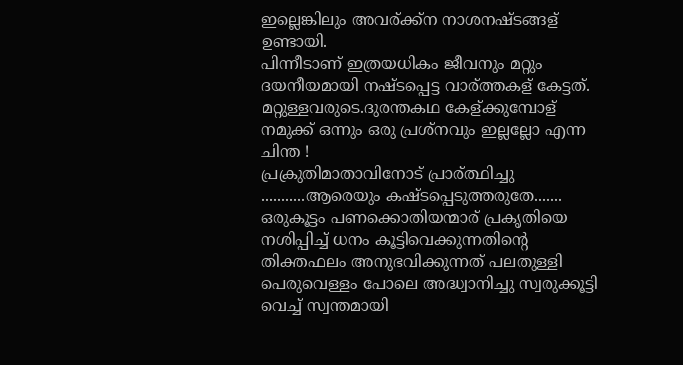ഇല്ലെങ്കിലും അവര്ക്ക്ന നാശനഷ്ടങ്ങള് ഉണ്ടായി.
പിന്നീടാണ് ഇത്രയധികം ജീവനും മറ്റും ദയനീയമായി നഷ്ടപ്പെട്ട വാര്ത്തകള് കേട്ടത്. മറ്റുള്ളവരുടെ.ദുരന്തകഥ കേള്ക്കുമ്പോള് നമുക്ക് ഒന്നും ഒരു പ്രശ്നവും ഇല്ലല്ലോ എന്ന ചിന്ത !
പ്രക്രുതിമാതാവിനോട് പ്രാര്ത്ഥിച്ചു ...........ആരെയും കഷ്ടപ്പെടുത്തരുതേ.......
ഒരുകൂട്ടം പണക്കൊതിയന്മാര് പ്രകൃതിയെ നശിപ്പിച്ച് ധനം കൂട്ടിവെക്കുന്നതിന്റെ തിക്തഫലം അനുഭവിക്കുന്നത് പലതുള്ളി പെരുവെള്ളം പോലെ അദ്ധ്വാനിച്ചു സ്വരുക്കൂട്ടി വെച്ച് സ്വന്തമായി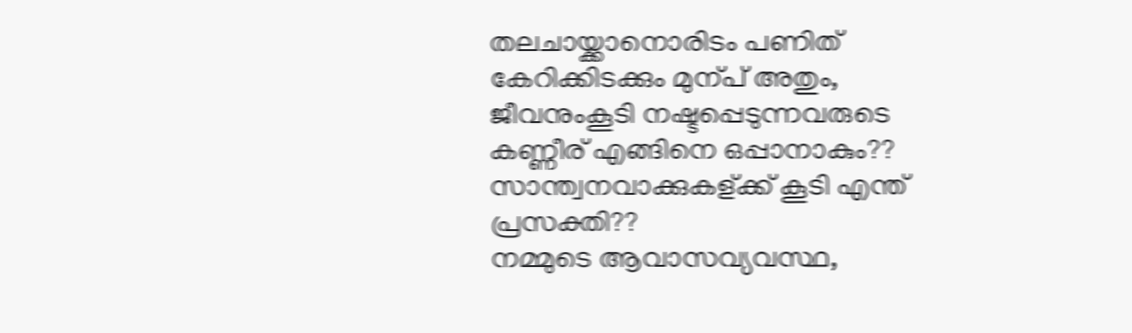തലചായ്ക്കാനൊരിടം പണിത് കേറിക്കിടക്കും മുന്പ് അതും, ജീവനുംകൂടി നഷ്ടപ്പെടുന്നവരുടെ കണ്ണീര് എങ്ങിനെ ഒപ്പാനാകും?? സാന്ത്വനവാക്കുകള്ക്ക് കൂടി എന്ത് പ്രസക്തി??
നമ്മുടെ ആവാസവ്യവസ്ഥ,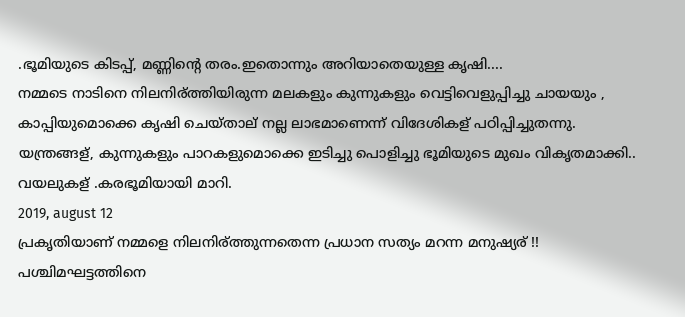.ഭൂമിയുടെ കിടപ്പ്, മണ്ണിന്റെ തരം.ഇതൊന്നും അറിയാതെയുള്ള കൃഷി....
നമ്മടെ നാടിനെ നിലനിര്ത്തിയിരുന്ന മലകളും കുന്നുകളും വെട്ടിവെളുപ്പിച്ചു ചായയും , കാപ്പിയുമൊക്കെ കൃഷി ചെയ്താല് നല്ല ലാഭമാണെന്ന് വിദേശികള് പഠിപ്പിച്ചുതന്നു.
യന്ത്രങ്ങള്, കുന്നുകളും പാറകളുമൊക്കെ ഇടിച്ചു പൊളിച്ചു ഭൂമിയുടെ മുഖം വികൃതമാക്കി.. വയലുകള് .കരഭൂമിയായി മാറി.
2019, august 12
പ്രകൃതിയാണ് നമ്മളെ നിലനിര്ത്തുന്നതെന്ന പ്രധാന സത്യം മറന്ന മനുഷ്യര് !!
പശ്ചിമഘട്ടത്തിനെ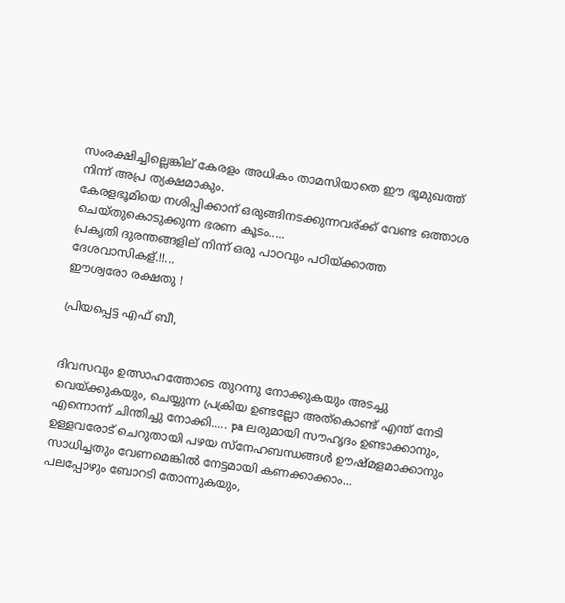സംരക്ഷിച്ചില്ലെങ്കില് കേരളം അധികം താമസിയാതെ ഈ ഭൂമുഖത്ത് നിന്ന് അപ്ര ത്യക്ഷമാകും.
കേരളഭൂമിയെ നശിപ്പിക്കാന് ഒരുങ്ങിനടക്കുന്നവര്ക്ക് വേണ്ട ഒത്താശ ചെയ്തുകൊടുക്കുന്ന ഭരണ കൂടം.....
പ്രകൃതി ദുരന്തങ്ങളില് നിന്ന് ഒരു പാഠവും പഠിയ്ക്കാത്ത ദേശവാസികള്.!!...
ഈശ്വരോ രക്ഷതു !

പ്രിയപ്പെട്ട എഫ് ബീ,


ദിവസവും ഉത്സാഹത്തോടെ തുറന്നു നോക്കുകയും അടച്ചു വെയ്ക്കുകയും, ചെയ്യുന്ന പ്രക്രിയ ഉണ്ടല്ലോ അത്കൊണ്ട് എന്ത് നേടി എന്നൊന്ന് ചിന്തിച്ചു നോക്കി..... pa ലരുമായി സൗഹൃദം ഉണ്ടാക്കാനും, ഉള്ളവരോട് ചെറുതായി പഴയ സ്നേഹബന്ധങ്ങള്‍ ഊഷ്മളമാക്കാനും സാധിച്ചതും വേണമെങ്കില്‍ നേട്ടമായി കണക്കാക്കാം...
പലപ്പോഴും ബോറടി തോന്നുകയും,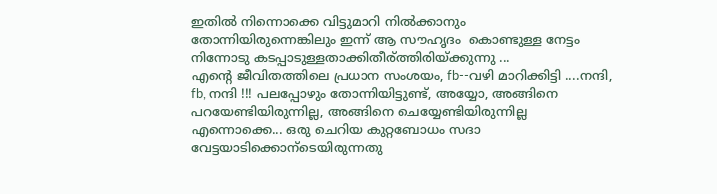ഇതില്‍ നിന്നൊക്കെ വിട്ടുമാറി നില്‍ക്കാനും തോന്നിയിരുന്നെങ്കിലും ഇന്ന് ആ സൗഹൃദം  കൊണ്ടുള്ള നേട്ടം നിന്നോടു കടപ്പാടുള്ളതാക്കിതീര്ത്തിരിയ്ക്കുന്നു ...
എന്‍റെ ജീവിതത്തിലെ പ്രധാന സംശയം, fb--വഴി മാറിക്കിട്ടി ....നന്ദി, fb, നന്ദി !!! പലപ്പോഴും തോന്നിയിട്ടുണ്ട്, അയ്യോ, അങ്ങിനെ പറയേണ്ടിയിരുന്നില്ല, അങ്ങിനെ ചെയ്യേണ്ടിയിരുന്നില്ല എന്നൊക്കെ... ഒരു ചെറിയ കുറ്റബോധം സദാ വേട്ടയാടിക്കൊന്ടെയിരുന്നതു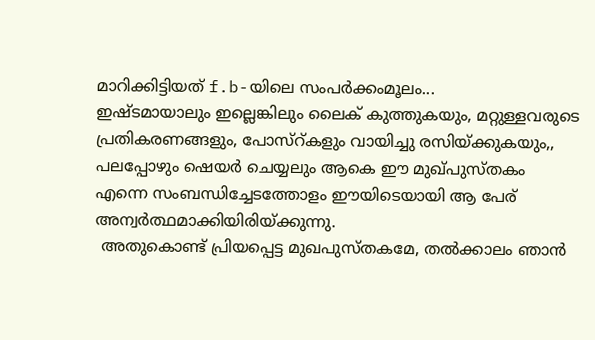മാറിക്കിട്ടിയത് f.b-യിലെ സംപര്‍ക്കംമൂലം...
ഇഷ്ടമായാലും ഇല്ലെങ്കിലും ലൈക്‌ കുത്തുകയും, മറ്റുള്ളവരുടെ പ്രതികരണങ്ങളും, പോസ്റ്കളും വായിച്ചു രസിയ്ക്കുകയും,, പലപ്പോഴും ഷെയര്‍ ചെയ്യലും ആകെ ഈ മുഖ്പുസ്തകം എന്നെ സംബന്ധിച്ചേടത്തോളം ഈയിടെയായി ആ പേര് അന്വര്‍ത്ഥമാക്കിയിരിയ്ക്കുന്നു.
 അതുകൊണ്ട് പ്രിയപ്പെട്ട മുഖപുസ്തകമേ, തല്‍ക്കാലം ഞാന്‍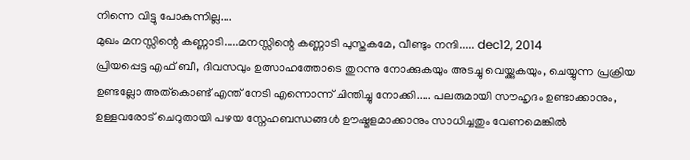നിന്നെ വിട്ടു പോകുന്നില്ല....
മുഖം മനസ്സിന്റെ കണ്ണാടി.....മനസ്സിന്റെ കണ്ണാടി പുസ്തകമേ, വീണ്ടും നന്ദി..... dec12, 2014
പ്രിയപ്പെട്ട എഫ് ബീ, ദിവസവും ഉത്സാഹത്തോടെ തുറന്നു നോക്കുകയും അടച്ചു വെയ്ക്കുകയും, ചെയ്യുന്ന പ്രക്രിയ ഉണ്ടല്ലോ അത്കൊണ്ട് എന്ത് നേടി എന്നൊന്ന് ചിന്തിച്ചു നോക്കി..... പലരുമായി സൗഹൃദം ഉണ്ടാക്കാനും, ഉള്ളവരോട് ചെറുതായി പഴയ സ്നേഹബന്ധങ്ങള്‍ ഊഷ്മളമാക്കാനും സാധിച്ചതും വേണമെങ്കില്‍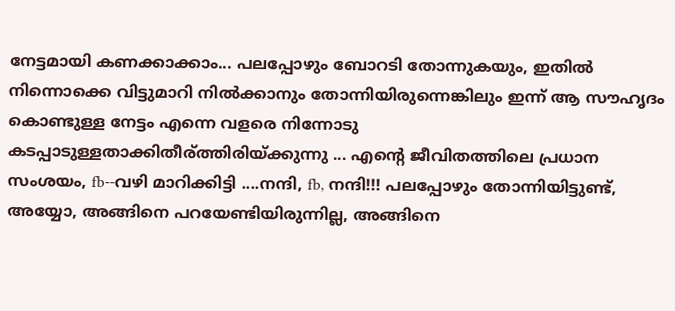നേട്ടമായി കണക്കാക്കാം... പലപ്പോഴും ബോറടി തോന്നുകയും, ഇതില്‍ നിന്നൊക്കെ വിട്ടുമാറി നില്‍ക്കാനും തോന്നിയിരുന്നെങ്കിലും ഇന്ന് ആ സൗഹൃദം കൊണ്ടുള്ള നേട്ടം എന്നെ വളരെ നിന്നോടു കടപ്പാടുള്ളതാക്കിതീര്ത്തിരിയ്ക്കുന്നു ... എന്‍റെ ജീവിതത്തിലെ പ്രധാന സംശയം, fb--വഴി മാറിക്കിട്ടി ....നന്ദി, fb, നന്ദി!!! പലപ്പോഴും തോന്നിയിട്ടുണ്ട്, അയ്യോ, അങ്ങിനെ പറയേണ്ടിയിരുന്നില്ല, അങ്ങിനെ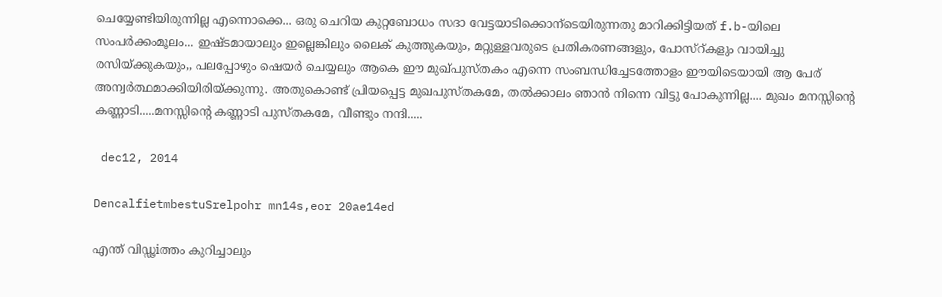ചെയ്യേണ്ടിയിരുന്നില്ല എന്നൊക്കെ... ഒരു ചെറിയ കുറ്റബോധം സദാ വേട്ടയാടിക്കൊന്ടെയിരുന്നതു മാറിക്കിട്ടിയത് f.b-യിലെ സംപര്‍ക്കംമൂലം... ഇഷ്ടമായാലും ഇല്ലെങ്കിലും ലൈക്‌ കുത്തുകയും, മറ്റുള്ളവരുടെ പ്രതികരണങ്ങളും, പോസ്റ്കളും വായിച്ചു രസിയ്ക്കുകയും,, പലപ്പോഴും ഷെയര്‍ ചെയ്യലും ആകെ ഈ മുഖ്പുസ്തകം എന്നെ സംബന്ധിച്ചേടത്തോളം ഈയിടെയായി ആ പേര് അന്വര്‍ത്ഥമാക്കിയിരിയ്ക്കുന്നു. അതുകൊണ്ട് പ്രിയപ്പെട്ട മുഖപുസ്തകമേ, തല്‍ക്കാലം ഞാന്‍ നിന്നെ വിട്ടു പോകുന്നില്ല.... മുഖം മനസ്സിന്റെ കണ്ണാടി.....മനസ്സിന്റെ കണ്ണാടി പുസ്തകമേ, വീണ്ടും നന്ദി.....

 dec12, 2014

DencalfietmbestuSrelpohr mn14s,eor 20ae14ed

എന്ത് വിഡ്ഢiത്തം കുറിച്ചാലും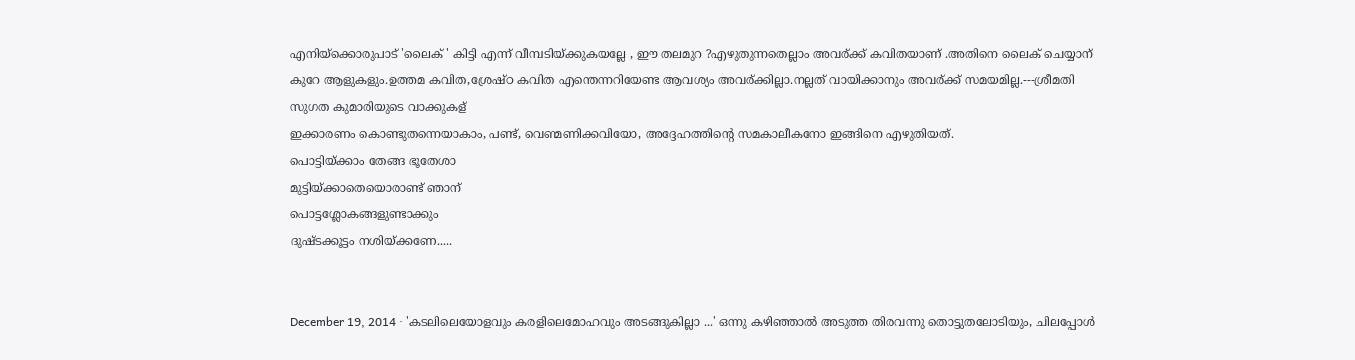എനിയ്ക്കൊരുപാട് 'ലൈക്‌ ' കിട്ടി എന്ന് വീമ്പടിയ്ക്കുകയല്ലേ , ഈ തലമുറ ?എഴുതുന്നതെല്ലാം അവര്ക്ക് കവിതയാണ് .അതിനെ ലൈക്‌ ചെയ്യാന് കുറേ ആളുകളും.ഉത്തമ കവിത,ശ്രേഷ്ഠ കവിത എന്തെന്നറിയേണ്ട ആവശ്യം അവര്ക്കില്ലാ.നല്ലത് വായിക്കാനും അവര്ക്ക് സമയമില്ല.---ശ്രീമതി സുഗത കുമാരിയുടെ വാക്കുകള്
ഇക്കാരണം കൊണ്ടുതന്നെയാകാം, പണ്ട്, വെണ്മണിക്കവിയോ, അദ്ദേഹത്തിന്റെ സമകാലീകനോ ഇങ്ങിനെ എഴുതിയത്.
പൊട്ടിയ്ക്കാം തേങ്ങ ഭൂതേശാ
മുട്ടിയ്ക്കാതെയൊരാണ്ട് ഞാന്
പൊട്ടശ്ലോകങ്ങളുണ്ടാക്കും
ദുഷ്ടക്കൂട്ടം നശിയ്ക്കണേ.....


December 19, 2014 · 'കടലിലെയോളവും കരളിലെമോഹവും അടങ്ങുകില്ലാ ...' ഒന്നു കഴിഞ്ഞാല്‍ അടുത്ത തിരവന്നു തൊട്ടുതലോടിയും, ചിലപ്പോള്‍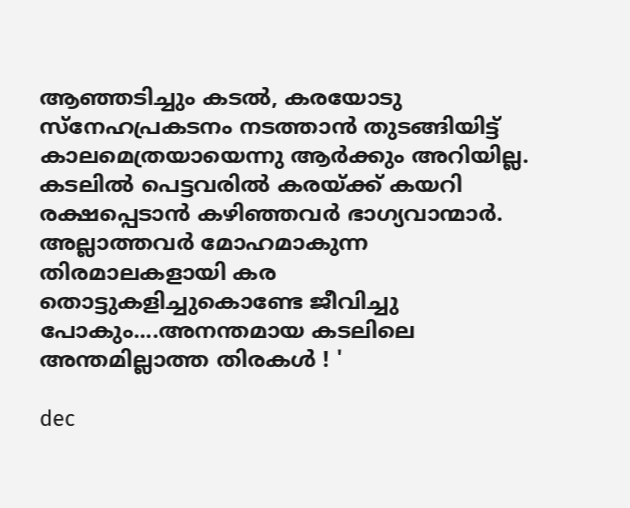ആഞ്ഞടിച്ചും കടല്‍, കരയോടു സ്നേഹപ്രകടനം നടത്താന്‍ തുടങ്ങിയിട്ട് കാലമെത്രയായെന്നു ആര്‍ക്കും അറിയില്ല. കടലില്‍ പെട്ടവരില്‍ കരയ്ക്ക്‌ കയറി രക്ഷപ്പെടാന്‍ കഴിഞ്ഞവര്‍ ഭാഗ്യവാന്മാര്‍. അല്ലാത്തവര്‍ മോഹമാകുന്ന തിരമാലകളായി കര തൊട്ടുകളിച്ചുകൊണ്ടേ ജീവിച്ചു പോകും....അനന്തമായ കടലിലെ അന്തമില്ലാത്ത തിരകള്‍ ! '

dec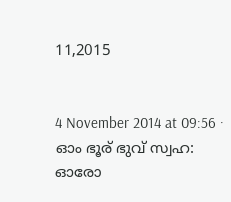11,2015


4 November 2014 at 09:56 ·
ഓം ഭൂര് ഭുവ് സ്വഹ:
ഓരോ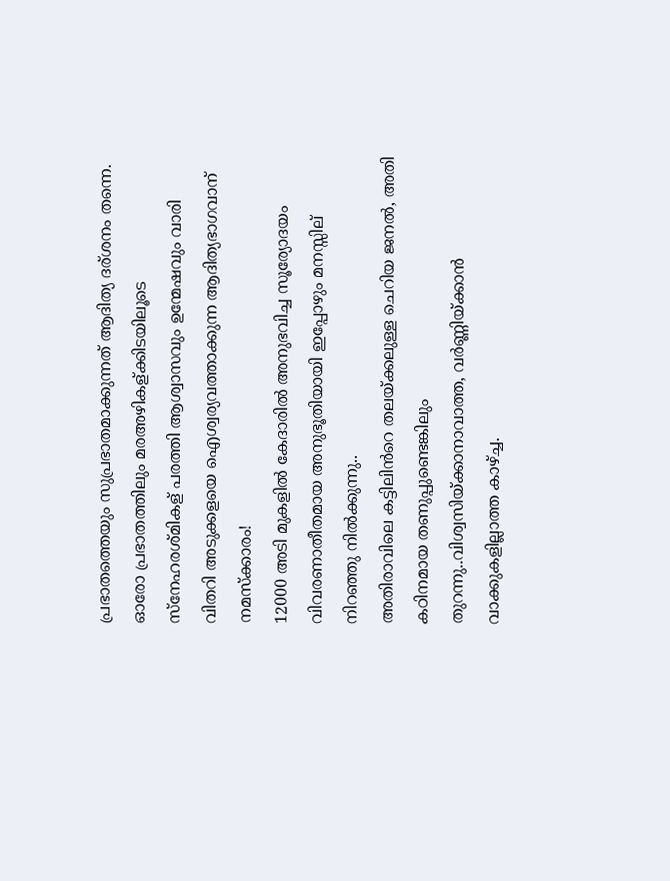പ്രഭാതത്തെയും സുപ്രഭാതമാക്കുന്നത് ആദിത്യ ദര്ശനം തന്നെ. ഓരോ പ്രഭാതത്തിലും മരഅഴികള്ക്കിടയിലൂടെ സ്നേഹരശ്മികള് പരത്തി ആശ്വാസവും ഉന്മേഷവും വാരി വിതറി അടുക്കളയെ ഐശ്വര്യവത്താക്കുന്ന ആദിത്യഭാഗവാന് നമസ്ക്കാരം!
12000 അടി മുകളിൽ കേദാരിൽ അനുഭവിച്ച സൂര്യോദയം വിവരണാതീതമായ അനുഭൂതിയായി ഇപ്പോഴും മനസ്സില് നിറഞ്ഞു നിൽക്കുന്നു..
അതിരാവിലെ കട്ടിലിൻറെ തലയ്ക്കലുള്ള ചെറിയ ജനൽ, അതി കഠിനമായ തണുപ്പുണ്ടെങ്കിലും തുറന്നു..വിശ്വസിയ്ക്കാനാവാത്ത, വർണ്ണിയ്ക്കാൻ വാക്കുകളില്ലാത്ത കാഴ്ച്ച.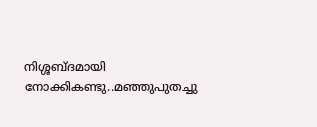നിശ്ശബ്ദമായി നോക്കികണ്ടു..മഞ്ഞുപുതച്ചു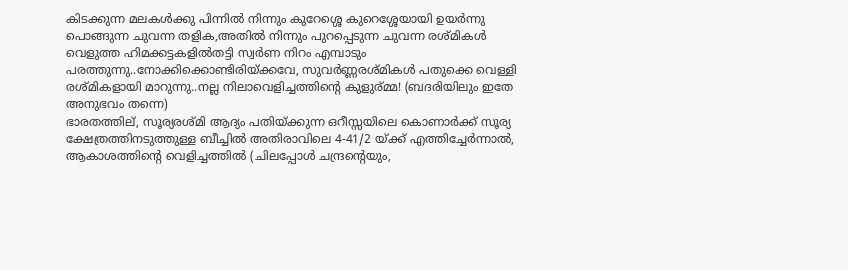കിടക്കുന്ന മലകൾക്കു പിന്നിൽ നിന്നും കുറേശ്ശെ കുറെശ്ശേയായി ഉയർന്നു പൊങ്ങുന്ന ചുവന്ന തളിക,അതിൽ നിന്നും പുറപ്പെടുന്ന ചുവന്ന രശ്മികൾ വെളുത്ത ഹിമക്കട്ടകളിൽതട്ടി സ്വർണ നിറം എമ്പാടും പരത്തുന്നു..നോക്കിക്കൊണ്ടിരിയ്ക്കവേ, സുവർണ്ണരശ്മികൾ പതുക്കെ വെള്ളി രശ്മികളായി മാറുന്നു..നല്ല നിലാവെളിച്ചത്തിന്റെ കുളുര്മ്മ! (ബദരിയിലും ഇതേ അനുഭവം തന്നെ)
ഭാരതത്തില്, സൂര്യരശ്മി ആദ്യം പതിയ്ക്കുന്ന ഒറീസ്സയിലെ കൊണാർക്ക്‌ സൂര്യ ക്ഷേത്രത്തിനടുത്തുള്ള ബീച്ചിൽ അതിരാവിലെ 4-41/2 യ്ക്ക് എത്തിച്ചേർന്നാൽ, ആകാശത്തിന്റെ വെളിച്ചത്തിൽ (ചിലപ്പോൾ ചന്ദ്രന്റെയും,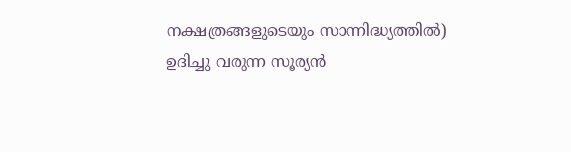നക്ഷത്രങ്ങളുടെയും സാന്നിദ്ധ്യത്തിൽ) ഉദിച്ചു വരുന്ന സൂര്യൻ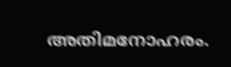അതിമനോഹരം.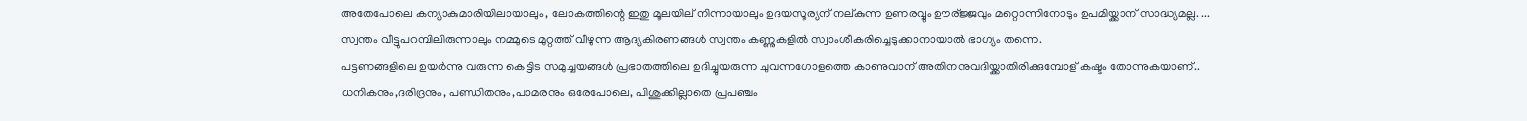അതേപോലെ കന്യാകുമാരിയിലായാലും, ലോകത്തിന്റെ ഇതു മൂലയില് നിന്നായാലും ഉദയസൂര്യന് നല്കുന്ന ഉണരവ്വും ഊര്ജ്ജവും മറ്റൊന്നിനോടും ഉപമിയ്ക്കാന് സാദ്ധ്യമല്ല. ...
സ്വന്തം വീട്ടുപറമ്പിലിരുന്നാലും നമ്മുടെ മുറ്റത്ത് വീഴുന്ന ആദ്യകിരണങ്ങൾ സ്വന്തം കണ്ണുകളിൽ സ്വാംശീകരിച്ചെടുക്കാനായാൽ ഭാഗ്യം തന്നെ.
പട്ടണങ്ങളിലെ ഉയർന്നു വരുന്ന കെട്ടിട സമുച്ചയങ്ങൾ പ്രഭാതത്തിലെ ഉദിച്ചുയരുന്ന ചുവന്നഗോളത്തെ കാണുവാന് അതിനനുവദിയ്ക്കാതിരിക്കുമ്പോള് കഷ്ടം തോന്നുകയാണ്..
ധനികനും,ദരിദ്രനും, പണ്ഡിതനും,പാമരനും ഒരേപോലെ, പിശുക്കില്ലാതെ പ്രപഞ്ചം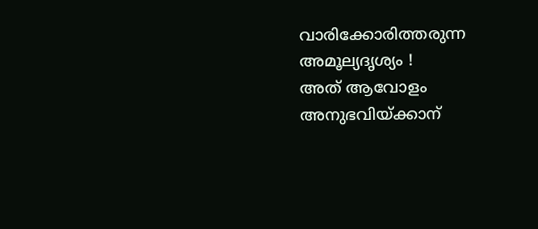വാരിക്കോരിത്തരുന്ന അമൂല്യദൃശ്യം !
അത് ആവോളം അനുഭവിയ്ക്കാന്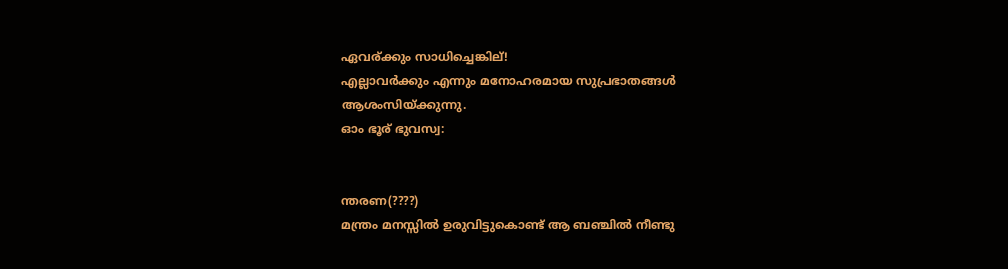ഏവര്ക്കും സാധിച്ചെങ്കില്!
എല്ലാവർക്കും എന്നും മനോഹരമായ സുപ്രഭാതങ്ങൾ ആശംസിയ്ക്കുന്നു.
ഓം ഭൂര് ഭുവസ്വ:


ന്തരണ(????)
മന്ത്രം മനസ്സില്‍ ഉരുവിട്ടുകൊണ്ട് ആ ബഞ്ചില്‍ നീണ്ടു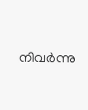നിവര്‍ന്നു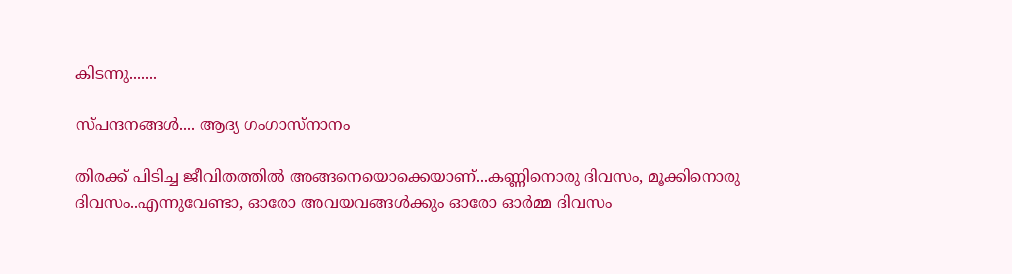കിടന്നു.......

സ്പന്ദനങ്ങള്‍.... ആദ്യ ഗംഗാസ്നാനം

തിരക്ക് പിടിച്ച ജീവിതത്തിൽ അങ്ങനെയൊക്കെയാണ്...കണ്ണിനൊരു ദിവസം, മൂക്കിനൊരു ദിവസം..എന്നുവേണ്ടാ, ഓരോ അവയവങ്ങൾക്കും ഓരോ ഓർമ്മ ദിവസം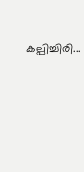കല്പിച്ചിരി...